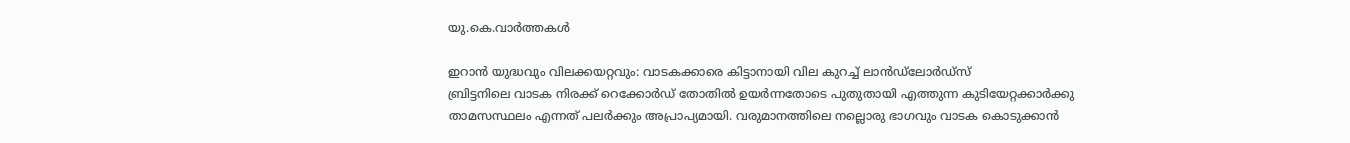യു.കെ.വാര്‍ത്തകള്‍

ഇറാന്‍ യുദ്ധവും വിലക്കയറ്റവും: വാടകക്കാരെ കിട്ടാനായി വില കുറച്ച് ലാന്‍ഡ്‌ലോര്‍ഡ്‌സ്
ബ്രിട്ടനിലെ വാടക നിരക്ക് റെക്കോര്‍ഡ് തോതില്‍ ഉയര്‍ന്നതോടെ പുതുതായി എത്തുന്ന കുടിയേറ്റക്കാര്‍ക്കു താമസസ്ഥലം എന്നത് പലര്‍ക്കും അപ്രാപ്യമായി. വരുമാനത്തിലെ നല്ലൊരു ഭാഗവും വാടക കൊടുക്കാന്‍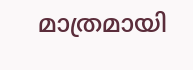മാത്രമായി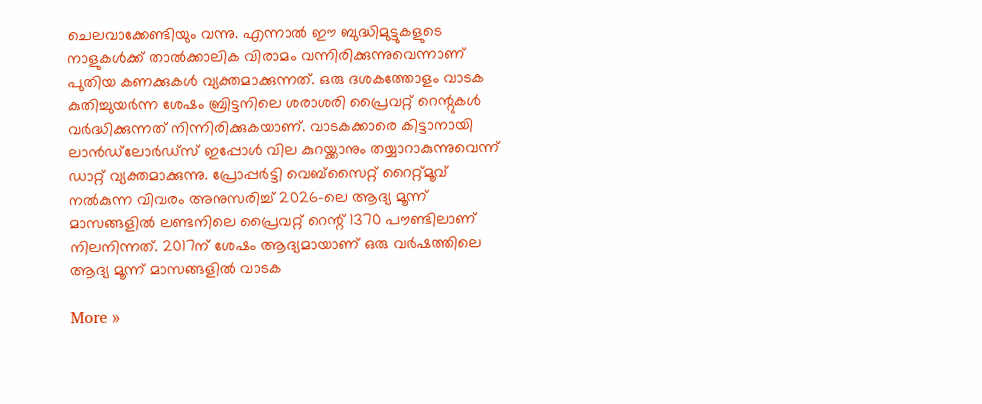ചെലവാക്കേണ്ടിയും വന്നു. എന്നാല്‍ ഈ ബുദ്ധിമുട്ടുകളുടെ നാളുകള്‍ക്ക് താല്‍ക്കാലിക വിരാമം വന്നിരിക്കുന്നുവെന്നാണ് പുതിയ കണക്കുകള്‍ വ്യക്തമാക്കുന്നത്. ഒരു ദശകത്തോളം വാടക കുതിച്ചുയര്‍ന്ന ശേഷം ബ്രിട്ടനിലെ ശരാശരി പ്രൈവറ്റ് റെന്റുകള്‍ വര്‍ദ്ധിക്കുന്നത് നിന്നിരിക്കുകയാണ്. വാടകക്കാരെ കിട്ടാനായി ലാന്‍ഡ്‌ലോര്‍ഡ്‌സ് ഇപ്പോള്‍ വില കുറയ്ക്കാനും തയ്യാറാകുന്നുവെന്ന് ഡാറ്റ് വ്യക്തമാക്കുന്നു. പ്രോപ്പര്‍ട്ടി വെബ്‌സൈറ്റ് റൈറ്റ്മൂവ് നല്‍കുന്ന വിവരം അനുസരിച്ച് 2026-ലെ ആദ്യ മൂന്ന് മാസങ്ങളില്‍ ലണ്ടനിലെ പ്രൈവറ്റ് റെന്റ് 1370 പൗണ്ടിലാണ് നിലനിന്നത്. 2017ന് ശേഷം ആദ്യമായാണ് ഒരു വര്‍ഷത്തിലെ ആദ്യ മൂന്ന് മാസങ്ങളില്‍ വാടക

More »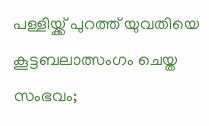പള്ളിയ്ക്ക് പുറത്ത് യുവതിയെ കൂട്ടബലാത്സംഗം ചെയ്ത സംഭവം;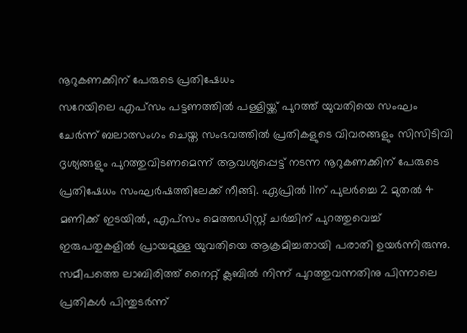നൂറുകണക്കിന് പേരുടെ പ്രതിഷേധം
സറേയിലെ എപ്സം പട്ടണത്തില്‍ പള്ളിയ്ക്ക് പുറത്ത് യുവതിയെ സംഘം ചേര്‍ന്ന് ബലാത്സംഗം ചെയ്ത സംഭവത്തില്‍ പ്രതികളുടെ വിവരങ്ങളും സിസിടിവി ദൃശ്യങ്ങളും പുറത്തുവിടണമെന്ന് ആവശ്യപ്പെട്ട് നടന്ന നൂറുകണക്കിന് പേരുടെ പ്രതിഷേധം സംഘര്‍ഷത്തിലേക്ക് നീങ്ങി. ഏപ്രില്‍ 11ന് പുലര്‍ച്ചെ 2 മുതല്‍ 4 മണിക്ക് ഇടയില്‍, എപ്‌സം മെത്തഡിസ്റ്റ് ചര്‍ച്ചിന് പുറത്തുവെച്ച് ഇരുപതുകളില്‍ പ്രായമുള്ള യുവതിയെ ആക്രമിച്ചതായി പരാതി ഉയര്‍ന്നിരുന്നു. സമീപത്തെ ലാബിരിത്ത് നൈറ്റ് ക്ലബില്‍ നിന്ന് പുറത്തുവന്നതിനു പിന്നാലെ പ്രതികള്‍ പിന്തുടര്‍ന്ന്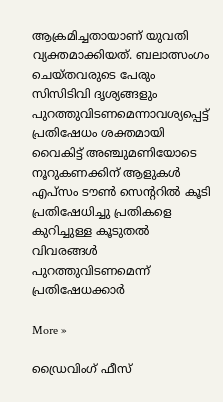ആക്രമിച്ചതായാണ് യുവതി വ്യക്തമാക്കിയത്. ബലാത്സംഗം ചെയ്തവരുടെ പേരും സിസിടിവി ദൃശ്യങ്ങളും പുറത്തുവിടണമെന്നാവശ്യപ്പെട്ട് പ്രതിഷേധം ശക്തമായി വൈകിട്ട് അഞ്ചുമണിയോടെ നൂറുകണക്കിന് ആളുകള്‍ എപ്‌സം ടൗണ്‍ സെന്ററില്‍ കൂടി പ്രതിഷേധിച്ചു പ്രതികളെ കുറിച്ചുള്ള കൂടുതല്‍ വിവരങ്ങള്‍ പുറത്തുവിടണമെന്ന് പ്രതിഷേധക്കാര്‍

More »

ഡ്രൈവിംഗ് ഫീസ്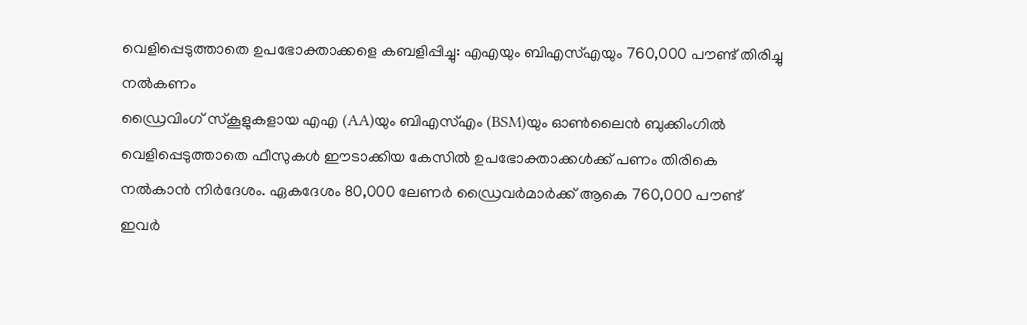വെളിപ്പെടുത്താതെ ഉപഭോക്താക്കളെ കബളിപ്പിച്ചു: എഎയും ബിഎസ്എയും 760,000 പൗണ്ട് തിരിച്ചു നല്‍കണം
ഡ്രൈവിംഗ് സ്കൂളുകളായ എഎ (AA)യും ബിഎസ്എം (BSM)യും ഓണ്‍ലൈന്‍ ബുക്കിംഗില്‍ വെളിപ്പെടുത്താതെ ഫീസുകള്‍ ഈടാക്കിയ കേസില്‍ ഉപഭോക്താക്കള്‍ക്ക് പണം തിരികെ നല്‍കാന്‍ നിര്‍ദേശം. ഏകദേശം 80,000 ലേണര്‍ ഡ്രൈവര്‍മാര്‍ക്ക് ആകെ 760,000 പൗണ്ട് ഇവര്‍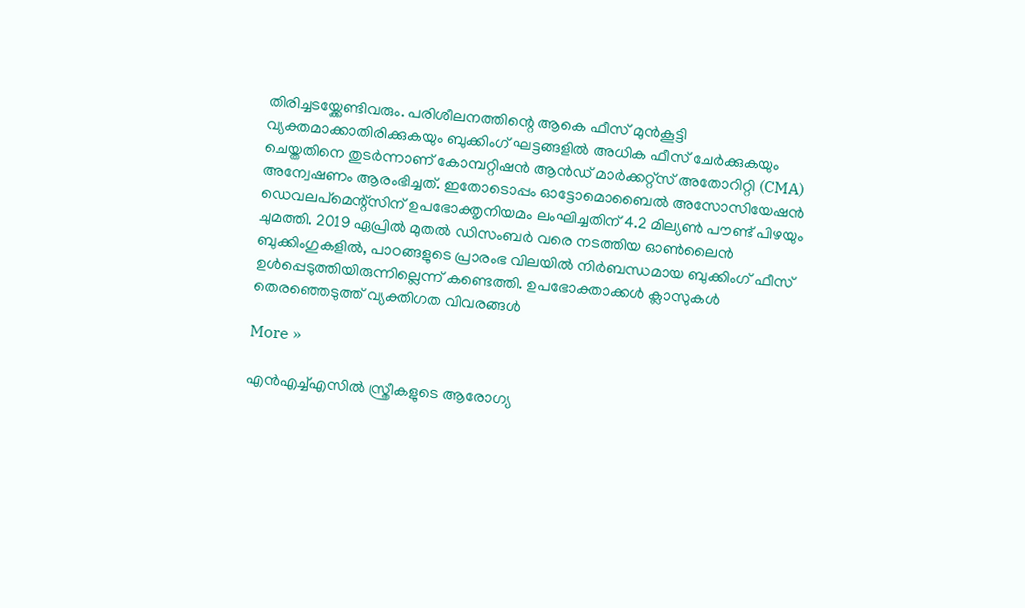തിരിച്ചടയ്ക്കേണ്ടിവരും. പരിശീലനത്തിന്റെ ആകെ ഫീസ് മുന്‍കൂട്ടി വ്യക്തമാക്കാതിരിക്കുകയും ബുക്കിംഗ് ഘട്ടങ്ങളില്‍ അധിക ഫീസ് ചേര്‍ക്കുകയും ചെയ്തതിനെ തുടര്‍ന്നാണ് കോമ്പറ്റിഷന്‍ ആന്‍ഡ് മാര്‍ക്കറ്റ്സ് അതോറിറ്റി (CMA) അന്വേഷണം ആരംഭിച്ചത്. ഇതോടൊപ്പം ഓട്ടോമൊബൈല്‍ അസോസിയേഷന്‍ ഡെവലപ്മെന്റ്സിന് ഉപഭോക്തൃനിയമം ലംഘിച്ചതിന് 4.2 മില്യണ്‍ പൗണ്ട് പിഴയും ചുമത്തി. 2019 ഏപ്രില്‍ മുതല്‍ ഡിസംബര്‍ വരെ നടത്തിയ ഓണ്‍ലൈന്‍ ബുക്കിംഗുകളില്‍, പാഠങ്ങളുടെ പ്രാരംഭ വിലയില്‍ നിര്‍ബന്ധമായ ബുക്കിംഗ് ഫീസ് ഉള്‍പ്പെടുത്തിയിരുന്നില്ലെന്ന് കണ്ടെത്തി. ഉപഭോക്താക്കള്‍ ക്ലാസുകള്‍ തെരഞ്ഞെടുത്ത് വ്യക്തിഗത വിവരങ്ങള്‍

More »

എന്‍എച്ച്എസില്‍ സ്ത്രീകളുടെ ആരോഗ്യ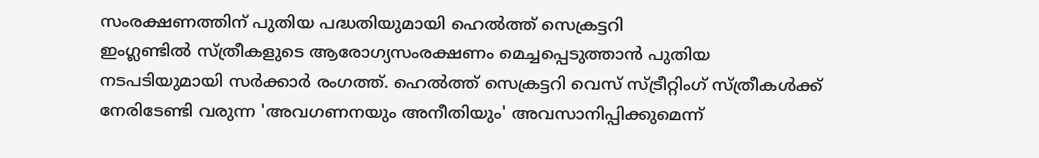സംരക്ഷണത്തിന് പുതിയ പദ്ധതിയുമായി ഹെല്‍ത്ത് സെക്രട്ടറി
ഇംഗ്ലണ്ടില്‍ സ്ത്രീകളുടെ ആരോഗ്യസംരക്ഷണം മെച്ചപ്പെടുത്താന്‍ പുതിയ നടപടിയുമായി സര്‍ക്കാര്‍ രംഗത്ത്. ഹെല്‍ത്ത് സെക്രട്ടറി വെസ് സ്ട്രീറ്റിംഗ് സ്ത്രീകള്‍ക്ക് നേരിടേണ്ടി വരുന്ന 'അവഗണനയും അനീതിയും' അവസാനിപ്പിക്കുമെന്ന്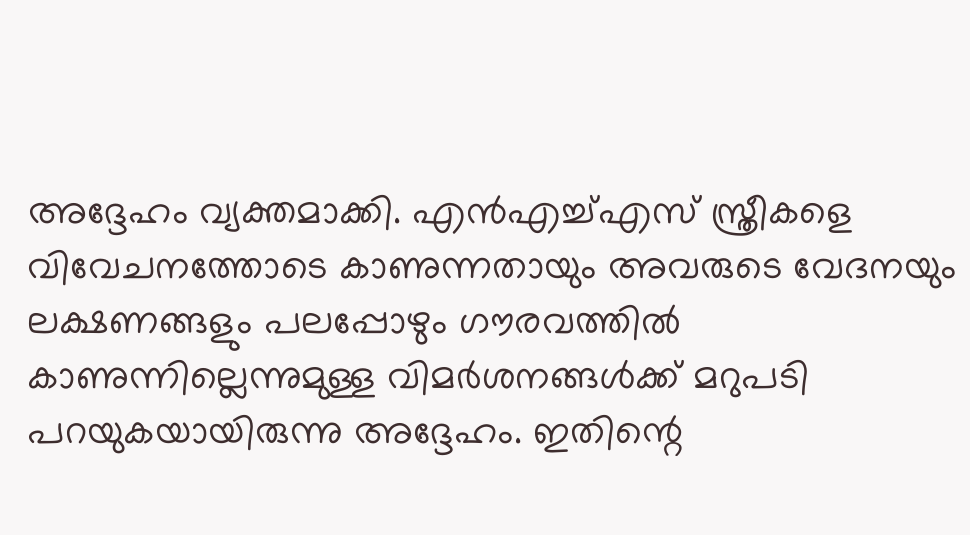അദ്ദേഹം വ്യക്തമാക്കി. എന്‍എച്ച്എസ് സ്ത്രീകളെ വിവേചനത്തോടെ കാണുന്നതായും അവരുടെ വേദനയും ലക്ഷണങ്ങളും പലപ്പോഴും ഗൗരവത്തില്‍ കാണുന്നില്ലെന്നുമുള്ള വിമര്‍ശനങ്ങള്‍ക്ക് മറുപടി പറയുകയായിരുന്നു അദ്ദേഹം. ഇതിന്റെ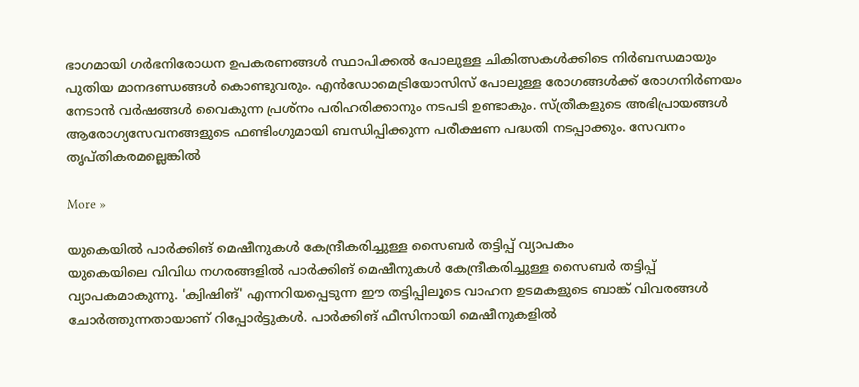ഭാഗമായി ഗര്‍ഭനിരോധന ഉപകരണങ്ങള്‍ സ്ഥാപിക്കല്‍ പോലുള്ള ചികിത്സകള്‍ക്കിടെ നിര്‍ബന്ധമായും പുതിയ മാനദണ്ഡങ്ങള്‍ കൊണ്ടുവരും. എന്‍ഡോമെട്രിയോസിസ് പോലുള്ള രോഗങ്ങള്‍ക്ക് രോഗനിര്‍ണയം നേടാന്‍ വര്‍ഷങ്ങള്‍ വൈകുന്ന പ്രശ്നം പരിഹരിക്കാനും നടപടി ഉണ്ടാകും. സ്ത്രീകളുടെ അഭിപ്രായങ്ങള്‍ ആരോഗ്യസേവനങ്ങളുടെ ഫണ്ടിംഗുമായി ബന്ധിപ്പിക്കുന്ന പരീക്ഷണ പദ്ധതി നടപ്പാക്കും. സേവനം തൃപ്തികരമല്ലെങ്കില്‍

More »

യുകെയില്‍ പാര്‍ക്കിങ് മെഷീനുകള്‍ കേന്ദ്രീകരിച്ചുള്ള സൈബര്‍ തട്ടിപ്പ് വ്യാപകം
യുകെയിലെ വിവിധ നഗരങ്ങളില്‍ പാര്‍ക്കിങ് മെഷീനുകള്‍ കേന്ദ്രീകരിച്ചുള്ള സൈബര്‍ തട്ടിപ്പ് വ്യാപകമാകുന്നു. 'ക്വിഷിങ്' എന്നറിയപ്പെടുന്ന ഈ തട്ടിപ്പിലൂടെ വാഹന ഉടമകളുടെ ബാങ്ക് വിവരങ്ങള്‍ ചോര്‍ത്തുന്നതായാണ് റിപ്പോര്‍ട്ടുകള്‍. പാര്‍ക്കിങ് ഫീസിനായി മെഷീനുകളില്‍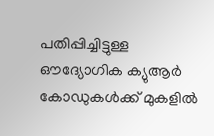പതിപ്പിച്ചിട്ടുള്ള ഔദ്യോഗിക ക്യുആര്‍ കോഡുകള്‍ക്ക് മുകളില്‍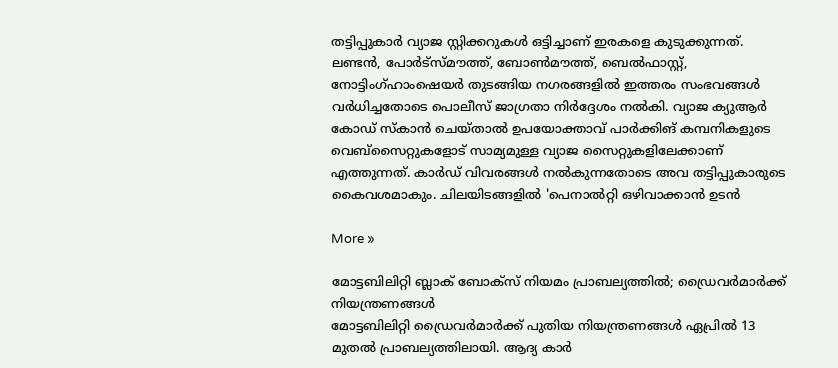തട്ടിപ്പുകാര്‍ വ്യാജ സ്റ്റിക്കറുകള്‍ ഒട്ടിച്ചാണ് ഇരകളെ കുടുക്കുന്നത്. ലണ്ടന്‍, പോര്‍ട്‌സ്മൗത്ത്, ബോണ്‍മൗത്ത്, ബെല്‍ഫാസ്റ്റ്, നോട്ടിംഗ്ഹാംഷെയര്‍ തുടങ്ങിയ നഗരങ്ങളില്‍ ഇത്തരം സംഭവങ്ങള്‍ വര്‍ധിച്ചതോടെ പൊലീസ് ജാഗ്രതാ നിര്‍ദ്ദേശം നല്‍കി. വ്യാജ ക്യുആര്‍ കോഡ് സ്‌കാന്‍ ചെയ്താല്‍ ഉപയോക്താവ് പാര്‍ക്കിങ് കമ്പനികളുടെ വെബ്‌സൈറ്റുകളോട് സാമ്യമുള്ള വ്യാജ സൈറ്റുകളിലേക്കാണ് എത്തുന്നത്. കാര്‍ഡ് വിവരങ്ങള്‍ നല്‍കുന്നതോടെ അവ തട്ടിപ്പുകാരുടെ കൈവശമാകും. ചിലയിടങ്ങളില്‍ 'പെനാല്‍റ്റി ഒഴിവാക്കാന്‍ ഉടന്‍

More »

മോട്ടബിലിറ്റി ബ്ലാക് ബോക്‌സ് നിയമം പ്രാബല്യത്തില്‍; ഡ്രൈവര്‍മാര്‍ക്ക് നിയന്ത്രണങ്ങള്‍
മോട്ടബിലിറ്റി ഡ്രൈവര്‍മാര്‍ക്ക് പുതിയ നിയന്ത്രണങ്ങള്‍ ഏപ്രില്‍ 13 മുതല്‍ പ്രാബല്യത്തിലായി. ആദ്യ കാര്‍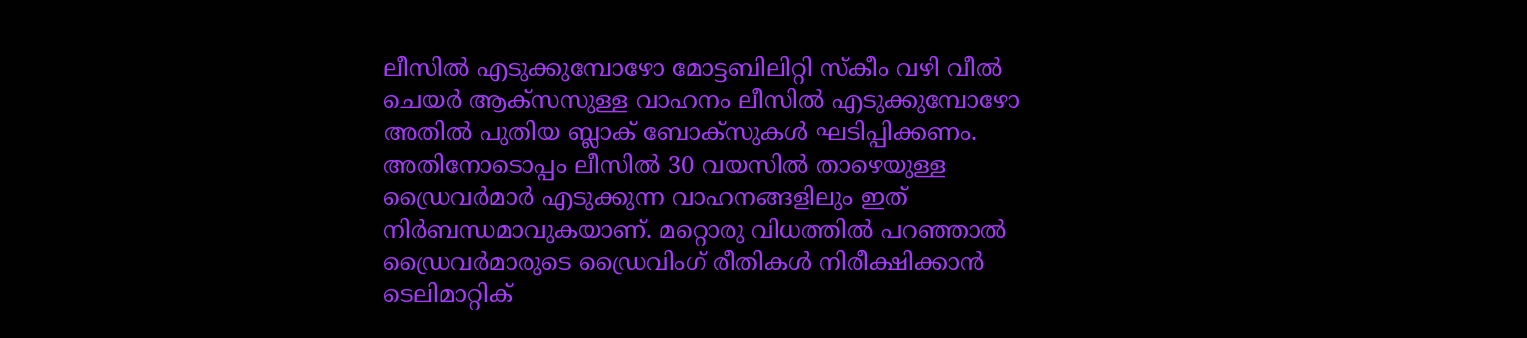ലീസില്‍ എടുക്കുമ്പോഴോ മോട്ടബിലിറ്റി സ്‌കീം വഴി വീല്‍ ചെയര്‍ ആക്‌സസുള്ള വാഹനം ലീസില്‍ എടുക്കുമ്പോഴോ അതില്‍ പുതിയ ബ്ലാക് ബോക്‌സുകള്‍ ഘടിപ്പിക്കണം. അതിനോടൊപ്പം ലീസില്‍ 30 വയസില്‍ താഴെയുള്ള ഡ്രൈവര്‍മാര്‍ എടുക്കുന്ന വാഹനങ്ങളിലും ഇത് നിര്‍ബന്ധമാവുകയാണ്. മറ്റൊരു വിധത്തില്‍ പറഞ്ഞാല്‍ ഡ്രൈവര്‍മാരുടെ ഡ്രൈവിംഗ് രീതികള്‍ നിരീക്ഷിക്കാന്‍ ടെലിമാറ്റിക്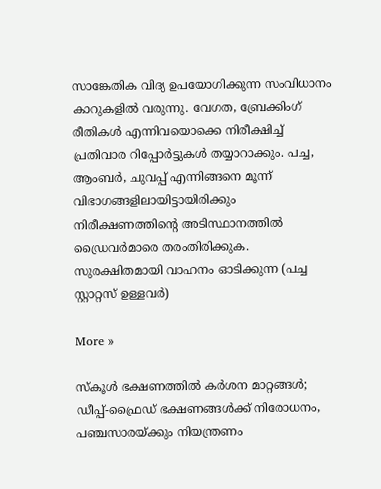സാങ്കേതിക വിദ്യ ഉപയോഗിക്കുന്ന സംവിധാനം കാറുകളില്‍ വരുന്നു. വേഗത, ബ്രേക്കിംഗ് രീതികള്‍ എന്നിവയൊക്കെ നിരീക്ഷിച്ച് പ്രതിവാര റിപ്പോര്‍ട്ടുകള്‍ തയ്യാറാക്കും. പച്ച, ആംബര്‍, ചുവപ്പ് എന്നിങ്ങനെ മൂന്ന് വിഭാഗങ്ങളിലായിട്ടായിരിക്കും നിരീക്ഷണത്തിന്റെ അടിസ്ഥാനത്തില്‍ ഡ്രൈവര്‍മാരെ തരംതിരിക്കുക. സുരക്ഷിതമായി വാഹനം ഓടിക്കുന്ന (പച്ച സ്റ്റാറ്റസ് ഉള്ളവര്‍)

More »

സ്കൂള്‍ ഭക്ഷണത്തില്‍ കര്‍ശന മാറ്റങ്ങള്‍; ഡീപ്പ്-ഫ്രൈഡ് ഭക്ഷണങ്ങള്‍ക്ക് നിരോധനം, പഞ്ചസാരയ്ക്കും നിയന്ത്രണം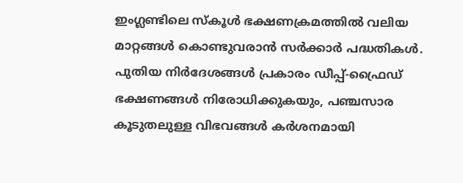ഇംഗ്ലണ്ടിലെ സ്കൂള്‍ ഭക്ഷണക്രമത്തില്‍ വലിയ മാറ്റങ്ങള്‍ കൊണ്ടുവരാന്‍ സര്‍ക്കാര്‍ പദ്ധതികള്‍. പുതിയ നിര്‍ദേശങ്ങള്‍ പ്രകാരം ഡീപ്പ്-ഫ്രൈഡ് ഭക്ഷണങ്ങള്‍ നിരോധിക്കുകയും, പഞ്ചസാര കൂടുതലുള്ള വിഭവങ്ങള്‍ കര്‍ശനമായി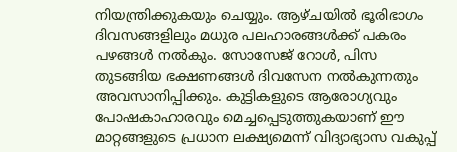നിയന്ത്രിക്കുകയും ചെയ്യും. ആഴ്ചയില്‍ ഭൂരിഭാഗം ദിവസങ്ങളിലും മധുര പലഹാരങ്ങള്‍ക്ക് പകരം പഴങ്ങള്‍ നല്‍കും. സോസേജ് റോള്‍, പിസ തുടങ്ങിയ ഭക്ഷണങ്ങള്‍ ദിവസേന നല്‍കുന്നതും അവസാനിപ്പിക്കും. കുട്ടികളുടെ ആരോഗ്യവും പോഷകാഹാരവും മെച്ചപ്പെടുത്തുകയാണ് ഈ മാറ്റങ്ങളുടെ പ്രധാന ലക്ഷ്യമെന്ന് വിദ്യാഭ്യാസ വകുപ്പ്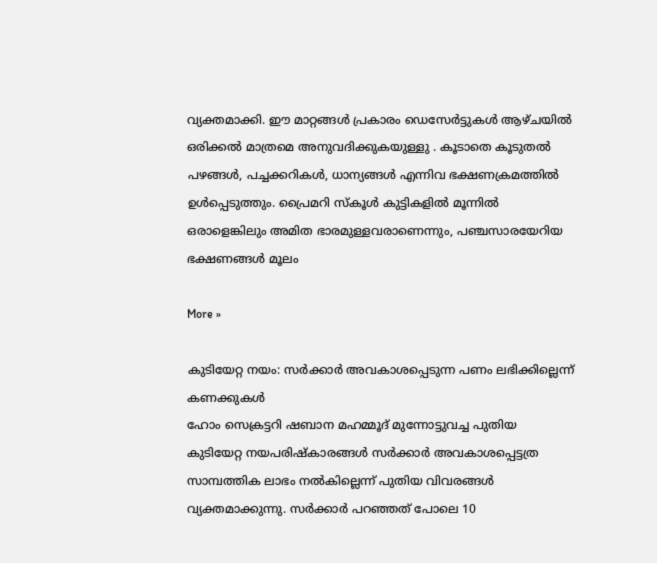വ്യക്തമാക്കി. ഈ മാറ്റങ്ങള്‍ പ്രകാരം ഡെസേര്‍ട്ടുകള്‍ ആഴ്ചയില്‍ ഒരിക്കല്‍ മാത്രമെ അനുവദിക്കുകയുള്ളു . കൂടാതെ കൂടുതല്‍ പഴങ്ങള്‍, പച്ചക്കറികള്‍, ധാന്യങ്ങള്‍ എന്നിവ ഭക്ഷണക്രമത്തില്‍ ഉള്‍പ്പെടുത്തും. പ്രൈമറി സ്കൂള്‍ കുട്ടികളില്‍ മൂന്നില്‍ ഒരാളെങ്കിലും അമിത ഭാരമുള്ളവരാണെന്നും, പഞ്ചസാരയേറിയ ഭക്ഷണങ്ങള്‍ മൂലം

More »

കുടിയേറ്റ നയം: സര്‍ക്കാര്‍ അവകാശപ്പെടുന്ന പണം ലഭിക്കില്ലെന്ന് കണക്കുകള്‍
ഹോം സെക്രട്ടറി ഷബാന മഹമ്മൂദ് മുന്നോട്ടുവച്ച പുതിയ കുടിയേറ്റ നയപരിഷ്‌കാരങ്ങള്‍ സര്‍ക്കാര്‍ അവകാശപ്പെട്ടത്ര സാമ്പത്തിക ലാഭം നല്‍കില്ലെന്ന് പുതിയ വിവരങ്ങള്‍ വ്യക്തമാക്കുന്നു. സര്‍ക്കാര്‍ പറഞ്ഞത് പോലെ 10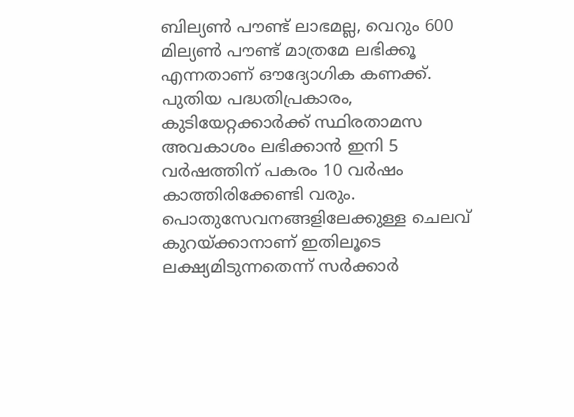ബില്യണ്‍ പൗണ്ട് ലാഭമല്ല, വെറും 600 മില്യണ്‍ പൗണ്ട് മാത്രമേ ലഭിക്കൂ എന്നതാണ് ഔദ്യോഗിക കണക്ക്. പുതിയ പദ്ധതിപ്രകാരം, കുടിയേറ്റക്കാര്‍ക്ക് സ്ഥിരതാമസ അവകാശം ലഭിക്കാന്‍ ഇനി 5 വര്‍ഷത്തിന് പകരം 10 വര്‍ഷം കാത്തിരിക്കേണ്ടി വരും. പൊതുസേവനങ്ങളിലേക്കുള്ള ചെലവ് കുറയ്ക്കാനാണ് ഇതിലൂടെ ലക്ഷ്യമിടുന്നതെന്ന് സര്‍ക്കാര്‍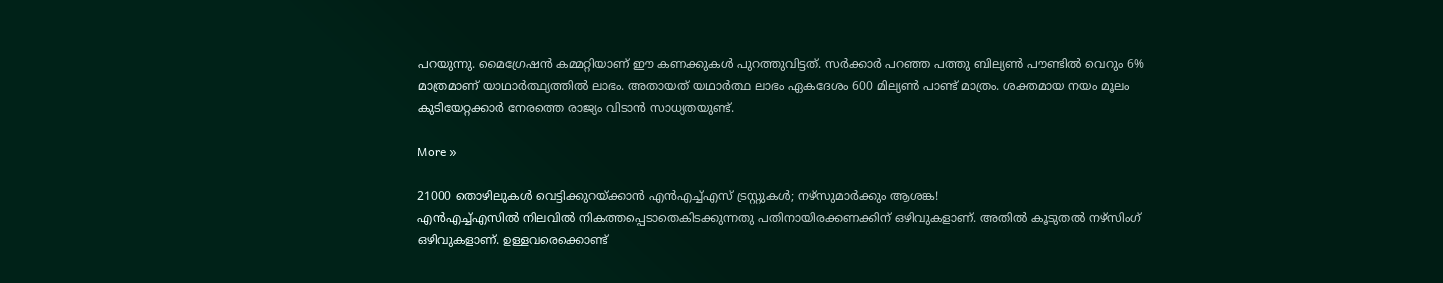പറയുന്നു. മൈഗ്രേഷന്‍ കമ്മറ്റിയാണ് ഈ കണക്കുകള്‍ പുറത്തുവിട്ടത്. സര്‍ക്കാര്‍ പറഞ്ഞ പത്തു ബില്യണ്‍ പൗണ്ടില്‍ വെറും 6% മാത്രമാണ് യാഥാര്‍ത്ഥ്യത്തില്‍ ലാഭം. അതായത് യഥാര്‍ത്ഥ ലാഭം ഏകദേശം 600 മില്യണ്‍ പാണ്ട് മാത്രം. ശക്തമായ നയം മൂലം കുടിയേറ്റക്കാര്‍ നേരത്തെ രാജ്യം വിടാന്‍ സാധ്യതയുണ്ട്.

More »

21000 തൊഴിലുകള്‍ വെട്ടിക്കുറയ്ക്കാന്‍ എന്‍എച്ച്എസ് ട്രസ്റ്റുകള്‍; നഴ്‌സുമാര്‍ക്കും ആശങ്ക!
എന്‍എച്ച്എസില്‍ നിലവില്‍ നികത്തപ്പെടാതെകിടക്കുന്നതു പതിനായിരക്കണക്കിന് ഒഴിവുകളാണ്. അതില്‍ കൂടുതല്‍ നഴ്‌സിംഗ് ഒഴിവുകളാണ്. ഉള്ളവരെക്കൊണ്ട്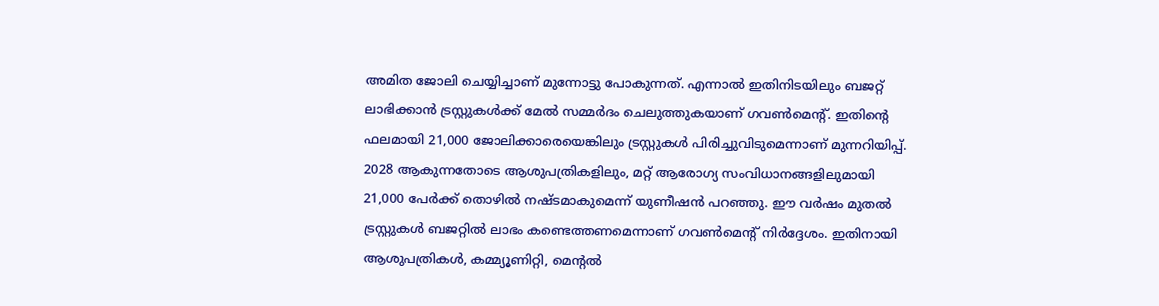അമിത ജോലി ചെയ്യിച്ചാണ് മുന്നോട്ടു പോകുന്നത്. എന്നാല്‍ ഇതിനിടയിലും ബജറ്റ് ലാഭിക്കാന്‍ ട്രസ്റ്റുകള്‍ക്ക് മേല്‍ സമ്മര്‍ദം ചെലുത്തുകയാണ് ഗവണ്‍മെന്റ്. ഇതിന്റെ ഫലമായി 21,000 ജോലിക്കാരെയെങ്കിലും ട്രസ്റ്റുകള്‍ പിരിച്ചുവിടുമെന്നാണ് മുന്നറിയിപ്പ്. 2028 ആകുന്നതോടെ ആശുപത്രികളിലും, മറ്റ് ആരോഗ്യ സംവിധാനങ്ങളിലുമായി 21,000 പേര്‍ക്ക് തൊഴില്‍ നഷ്ടമാകുമെന്ന് യുണീഷന്‍ പറഞ്ഞു. ഈ വര്‍ഷം മുതല്‍ ട്രസ്റ്റുകള്‍ ബജറ്റില്‍ ലാഭം കണ്ടെത്തണമെന്നാണ് ഗവണ്‍മെന്റ് നിര്‍ദ്ദേശം. ഇതിനായി ആശുപത്രികള്‍, കമ്മ്യൂണിറ്റി, മെന്റല്‍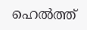ഹെല്‍ത്ത്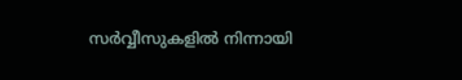സര്‍വ്വീസുകളില്‍ നിന്നായി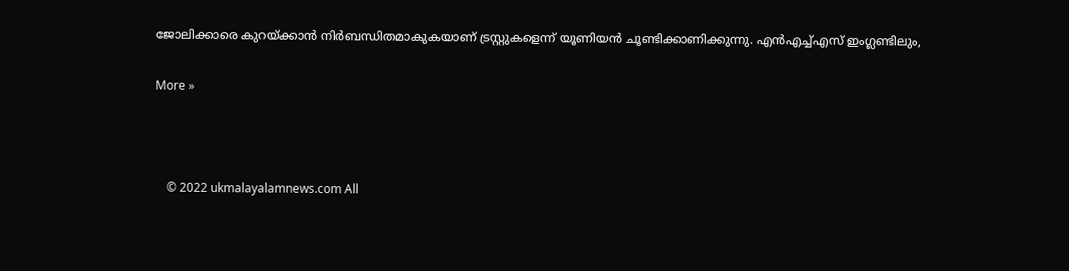ജോലിക്കാരെ കുറയ്ക്കാന്‍ നിര്‍ബന്ധിതമാകുകയാണ് ട്രസ്റ്റുകളെന്ന് യൂണിയന്‍ ചൂണ്ടിക്കാണിക്കുന്നു. എന്‍എച്ച്എസ് ഇംഗ്ലണ്ടിലും,

More »



    © 2022 ukmalayalamnews.com All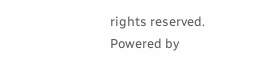rights reserved. Powered by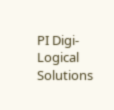PI Digi-Logical Solutions